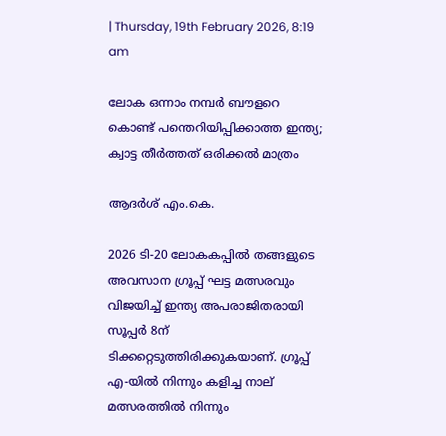| Thursday, 19th February 2026, 8:19 am

ലോക ഒന്നാം നമ്പര്‍ ബൗളറെ കൊണ്ട് പന്തെറിയിപ്പിക്കാത്ത ഇന്ത്യ; ക്വാട്ട തീര്‍ത്തത് ഒരിക്കല്‍ മാത്രം

ആദര്‍ശ് എം.കെ.

2026 ടി-20 ലോകകപ്പില്‍ തങ്ങളുടെ അവസാന ഗ്രൂപ്പ് ഘട്ട മത്സരവും വിജയിച്ച് ഇന്ത്യ അപരാജിതരായി സൂപ്പര്‍ 8ന് ടിക്കറ്റെടുത്തിരിക്കുകയാണ്. ഗ്രൂപ്പ് എ-യില്‍ നിന്നും കളിച്ച നാല് മത്സരത്തില്‍ നിന്നും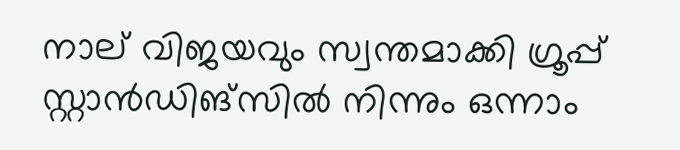നാല് വിജയവും സ്വന്തമാക്കി ഗ്രൂപ്പ് സ്റ്റാന്‍ഡിങ്‌സില്‍ നിന്നും ഒന്നാം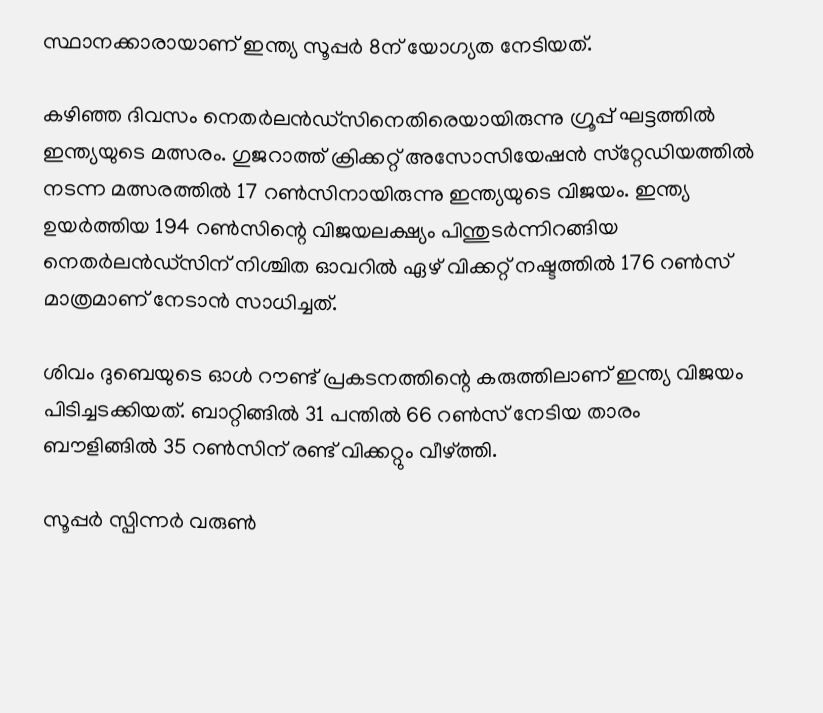സ്ഥാനക്കാരായാണ് ഇന്ത്യ സൂപ്പര്‍ 8ന് യോഗ്യത നേടിയത്.

കഴിഞ്ഞ ദിവസം നെതര്‍ലന്‍ഡ്‌സിനെതിരെയായിരുന്നു ഗ്രൂപ്പ് ഘട്ടത്തില്‍ ഇന്ത്യയുടെ മത്സരം. ഗുജറാത്ത് ക്രിക്കറ്റ് അസോസിയേഷന്‍ സ്‌റ്റേഡിയത്തില്‍ നടന്ന മത്സരത്തില്‍ 17 റണ്‍സിനായിരുന്നു ഇന്ത്യയുടെ വിജയം. ഇന്ത്യ ഉയര്‍ത്തിയ 194 റണ്‍സിന്റെ വിജയലക്ഷ്യം പിന്തുടര്‍ന്നിറങ്ങിയ നെതര്‍ലന്‍ഡ്‌സിന് നിശ്ചിത ഓവറില്‍ ഏഴ് വിക്കറ്റ് നഷ്ടത്തില്‍ 176 റണ്‍സ് മാത്രമാണ് നേടാന്‍ സാധിച്ചത്.

ശിവം ദുബെയുടെ ഓള്‍ റൗണ്ട് പ്രകടനത്തിന്റെ കരുത്തിലാണ് ഇന്ത്യ വിജയം പിടിച്ചടക്കിയത്. ബാറ്റിങ്ങില്‍ 31 പന്തില്‍ 66 റണ്‍സ് നേടിയ താരം ബൗളിങ്ങില്‍ 35 റണ്‍സിന് രണ്ട് വിക്കറ്റും വീഴ്ത്തി.

സൂപ്പര്‍ സ്പിന്നര്‍ വരുണ്‍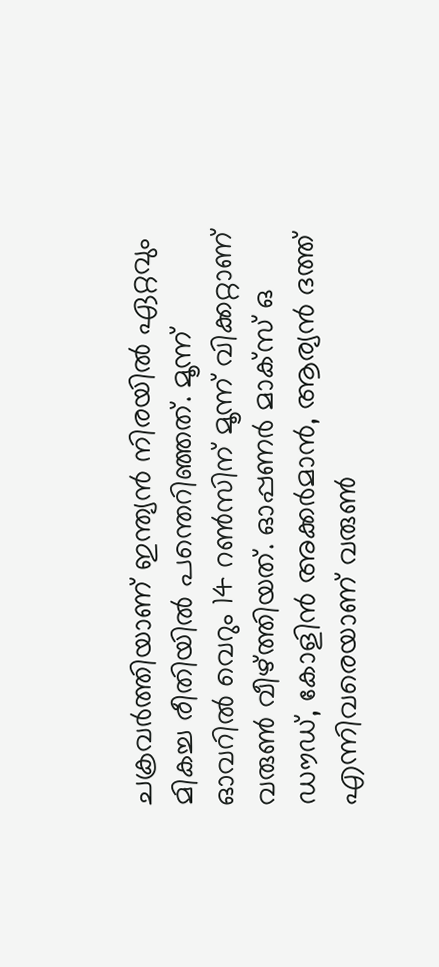ചക്രവര്‍ത്തിയാണ് ഇന്ത്യന്‍ നിരയില്‍ ഏറ്റവും മികച്ച രീതിയില്‍ പന്തെറിഞ്ഞത്. മൂന്ന് ഓവറില്‍ വെറും 14 റണ്‍സിന് മൂന്ന് വിക്കറ്റാണ് വരുണ്‍ വീഴ്ത്തിയത്. ഓപ്പണര്‍ മാക്‌സ് ഒ ഡൗഡ്, കോളിന്‍ അക്കര്‍മാന്‍, ആര്യന്‍ ദത്ത് എന്നിവരെയാണ് വരുണ്‍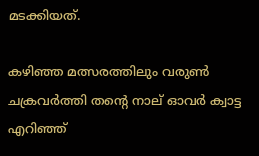മടക്കിയത്.

കഴിഞ്ഞ മത്സരത്തിലും വരുണ്‍ ചക്രവര്‍ത്തി തന്റെ നാല് ഓവര്‍ ക്വാട്ട എറിഞ്ഞ്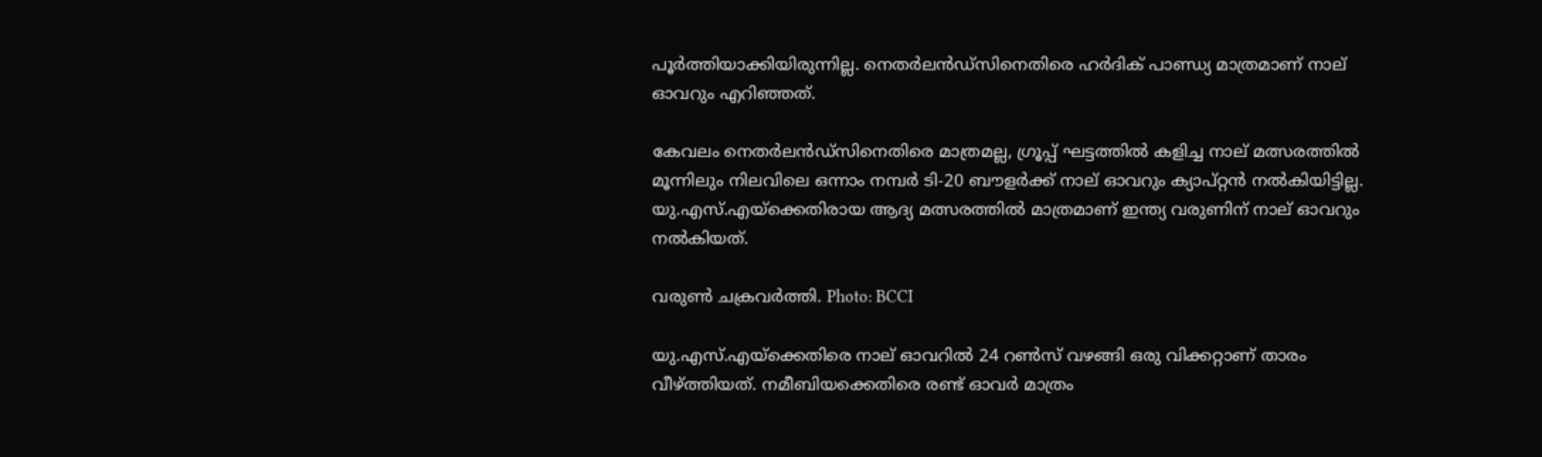പൂര്‍ത്തിയാക്കിയിരുന്നില്ല. നെതര്‍ലന്‍ഡ്‌സിനെതിരെ ഹര്‍ദിക് പാണ്ഡ്യ മാത്രമാണ് നാല് ഓവറും എറിഞ്ഞത്.

കേവലം നെതര്‍ലന്‍ഡ്‌സിനെതിരെ മാത്രമല്ല, ഗ്രൂപ്പ് ഘട്ടത്തില്‍ കളിച്ച നാല് മത്സരത്തില്‍ മൂന്നിലും നിലവിലെ ഒന്നാം നമ്പര്‍ ടി-20 ബൗളര്‍ക്ക് നാല് ഓവറും ക്യാപ്റ്റന്‍ നല്‍കിയിട്ടില്ല. യു.എസ്.എയ്‌ക്കെതിരായ ആദ്യ മത്സരത്തില്‍ മാത്രമാണ് ഇന്ത്യ വരുണിന് നാല് ഓവറും നല്‍കിയത്.

വരുണ്‍ ചക്രവര്‍ത്തി. Photo: BCCI

യു.എസ്.എയ്‌ക്കെതിരെ നാല് ഓവറില്‍ 24 റണ്‍സ് വഴങ്ങി ഒരു വിക്കറ്റാണ് താരം വീഴ്ത്തിയത്. നമീബിയക്കെതിരെ രണ്ട് ഓവര്‍ മാത്രം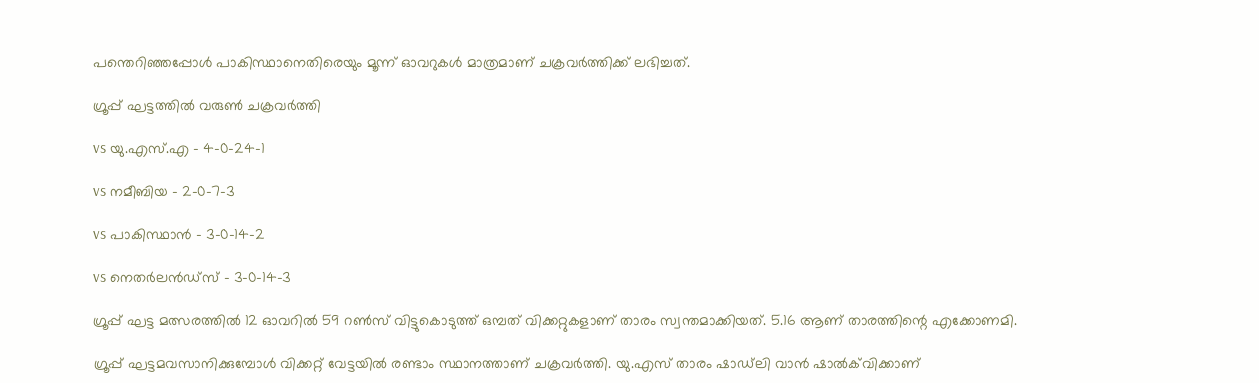പന്തെറിഞ്ഞപ്പോള്‍ പാകിസ്ഥാനെതിരെയും മൂന്ന് ഓവറുകള്‍ മാത്രമാണ് ചക്രവര്‍ത്തിക്ക് ലഭിച്ചത്.

ഗ്രൂപ്പ് ഘട്ടത്തില്‍ വരുണ്‍ ചക്രവര്‍ത്തി

vs യു.എസ്.എ – 4-0-24-1

vs നമീബിയ – 2-0-7-3

vs പാകിസ്ഥാന്‍ – 3-0-14-2

vs നെതര്‍ലന്‍ഡ്‌സ് – 3-0-14-3

ഗ്രൂപ്പ് ഘട്ട മത്സരത്തില്‍ 12 ഓവറില്‍ 59 റണ്‍സ് വിട്ടുകൊടുത്ത് ഒമ്പത് വിക്കറ്റുകളാണ് താരം സ്വന്തമാക്കിയത്. 5.16 ആണ് താരത്തിന്റെ എക്കോണമി.

ഗ്രൂപ്പ് ഘട്ടമവസാനിക്കുമ്പോള്‍ വിക്കറ്റ് വേട്ടയില്‍ രണ്ടാം സ്ഥാനത്താണ് ചക്രവര്‍ത്തി. യു.എസ് താരം ഷാഡ്‌ലി വാന്‍ ഷാല്‍ക്‌വിക്കാണ്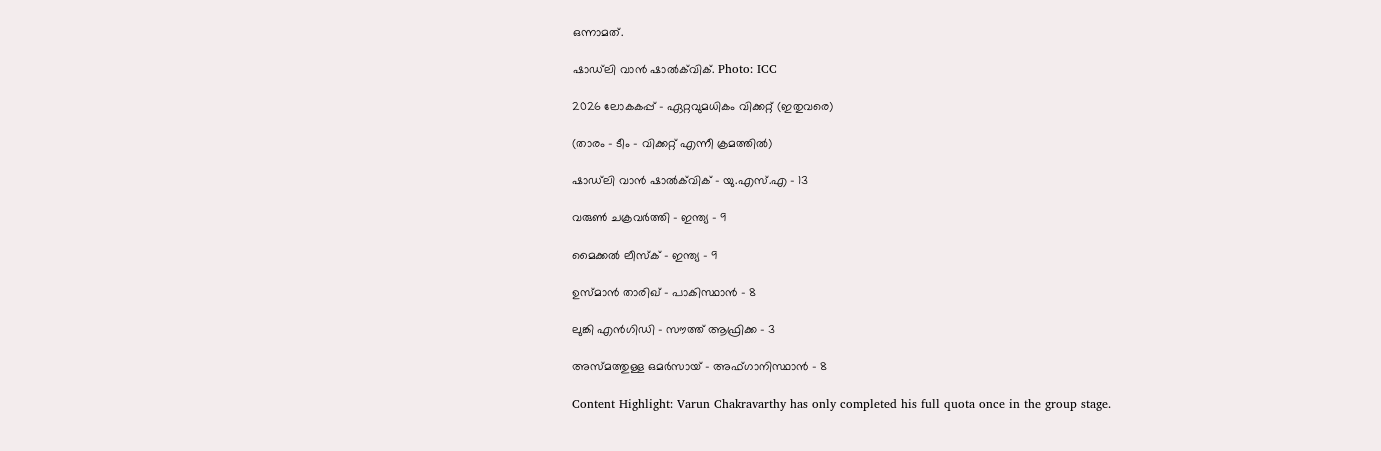ഒന്നാമത്.

ഷാഡ്‌ലി വാന്‍ ഷാല്‍ക്‌വിക്. Photo: ICC

2026 ലോകകപ്പ് – ഏറ്റവുമധികം വിക്കറ്റ് (ഇതുവരെ)

(താരം – ടീം – വിക്കറ്റ് എന്നീ ക്രമത്തില്‍)

ഷാഡ്‌ലി വാന്‍ ഷാല്‍ക്‌വിക് – യു.എസ്.എ – 13

വരുണ്‍ ചക്രവര്‍ത്തി – ഇന്ത്യ – 9

മൈക്കല്‍ ലീസ്‌ക് – ഇന്ത്യ – 9

ഉസ്മാന്‍ താരിഖ് – പാകിസ്ഥാന്‍ – 8

ലുങ്കി എന്‍ഗിഡി – സൗത്ത് ആഫ്രിക്ക – 3

അസ്മത്തുള്ള ഒമര്‍സായ് – അഫ്ഗാനിസ്ഥാന്‍ – 8

Content Highlight: Varun Chakravarthy has only completed his full quota once in the group stage.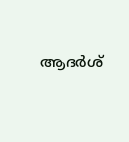ആദര്‍ശ്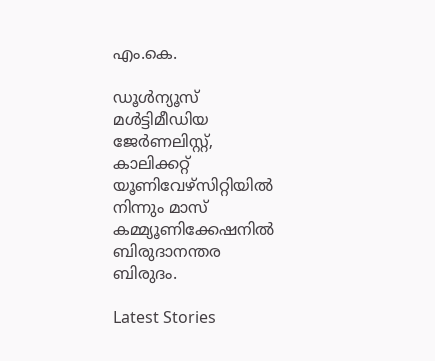എം.കെ.

ഡൂള്‍ന്യൂസ് മള്‍ട്ടിമീഡിയ ജേര്‍ണലിസ്റ്റ്, കാലിക്കറ്റ് യൂണിവേഴ്സിറ്റിയില്‍ നിന്നും മാസ് കമ്മ്യൂണിക്കേഷനില്‍ ബിരുദാനന്തര ബിരുദം.

Latest Stories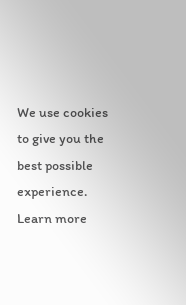We use cookies to give you the best possible experience. Learn more